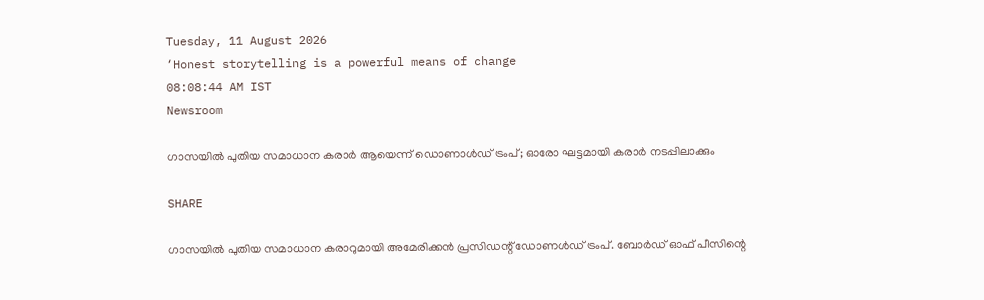Tuesday, 11 August 2026
‘Honest storytelling is a powerful means of change
08:08:44 AM IST
Newsroom

ഗാസയിൽ പുതിയ സമാധാന കരാർ ആയെന്ന് ഡൊണാൾഡ് ട്രംപ്; ഓരോ ഘട്ടമായി കരാർ നടപ്പിലാക്കും

SHARE

ഗാസയില്‍ പുതിയ സമാധാന കരാറുമായി അമേരിക്കന്‍ പ്രസിഡന്റ് ഡോണള്‍ഡ് ട്രംപ്. ബോര്‍ഡ് ഓഫ് പീസിന്റെ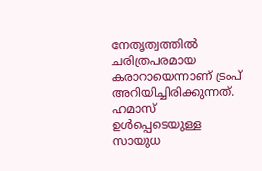നേതൃത്വത്തില്‍ ചരിത്രപരമായ കരാറായെന്നാണ് ട്രംപ് അറിയിച്ചിരിക്കുന്നത്. ഹമാസ് ഉള്‍പ്പെടെയുള്ള സായുധ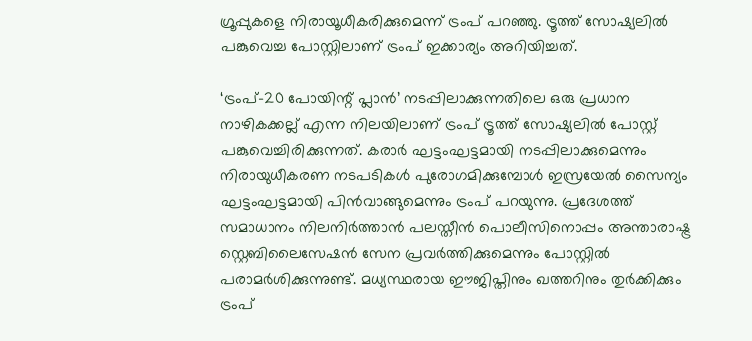ഗ്രൂപ്പുകളെ നിരായൂധീകരിക്കുമെന്ന് ട്രംപ് പറഞ്ഞു. ട്രൂത്ത് സോഷ്യലില്‍ പങ്കുവെച്ച പോസ്റ്റിലാണ് ട്രംപ് ഇക്കാര്യം അറിയിച്ചത്.

‘ട്രംപ്-20 പോയിന്റ് പ്ലാന്‍’ നടപ്പിലാക്കുന്നതിലെ ഒരു പ്രധാന നാഴികക്കല്ല് എന്ന നിലയിലാണ് ട്രംപ് ട്രൂത്ത് സോഷ്യലില്‍ പോസ്റ്റ് പങ്കുവെച്ചിരിക്കുന്നത്. കരാര്‍ ഘട്ടംഘട്ടമായി നടപ്പിലാക്കുമെന്നും നിരായുധീകരണ നടപടികള്‍ പുരോഗമിക്കുമ്പോള്‍ ഇസ്രയേല്‍ സൈന്യം ഘട്ടംഘട്ടമായി പിന്‍വാങ്ങുമെന്നും ട്രംപ് പറയുന്നു. പ്രദേശത്ത് സമാധാനം നിലനിര്‍ത്താന്‍ പലസ്തീന്‍ പൊലീസിനൊപ്പം അന്താരാഷ്ട്ര സ്റ്റെബിലൈസേഷന്‍ സേന പ്രവര്‍ത്തിക്കുമെന്നും പോസ്റ്റില്‍ പരാമര്‍ശിക്കുന്നുണ്ട്. മധ്യസ്ഥരായ ഈജിപ്തിനും ഖത്തറിനും തുര്‍ക്കിക്കും ട്രംപ്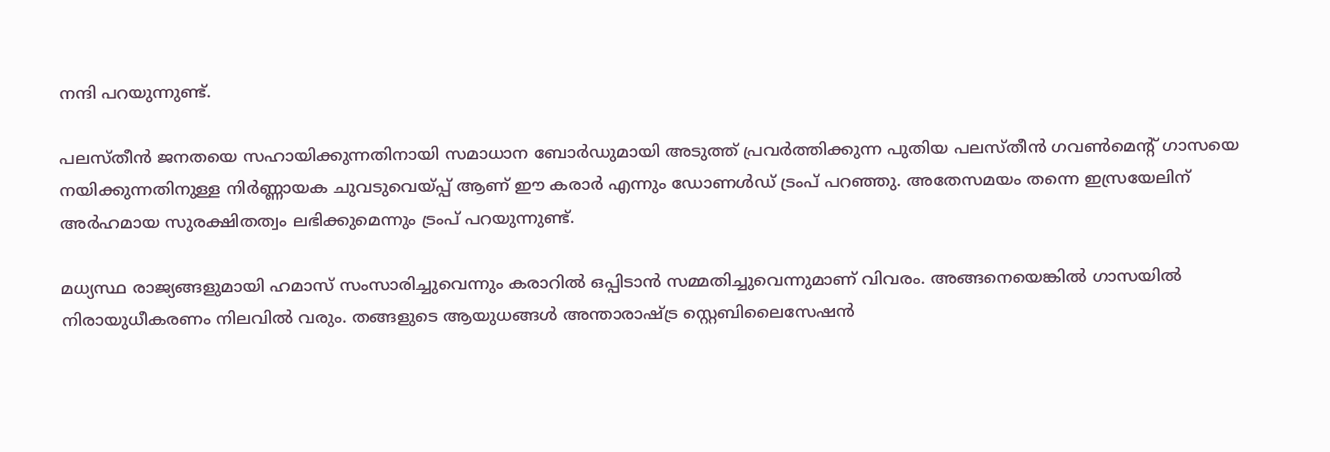നന്ദി പറയുന്നുണ്ട്.

പലസ്തീന്‍ ജനതയെ സഹായിക്കുന്നതിനായി സമാധാന ബോര്‍ഡുമായി അടുത്ത് പ്രവര്‍ത്തിക്കുന്ന പുതിയ പലസ്തീന്‍ ഗവണ്‍മെന്റ് ഗാസയെ നയിക്കുന്നതിനുള്ള നിര്‍ണ്ണായക ചുവടുവെയ്പ്പ് ആണ് ഈ കരാര്‍ എന്നും ഡോണള്‍ഡ് ട്രംപ് പറഞ്ഞു. അതേസമയം തന്നെ ഇസ്രയേലിന് അര്‍ഹമായ സുരക്ഷിതത്വം ലഭിക്കുമെന്നും ട്രംപ് പറയുന്നുണ്ട്.

മധ്യസ്ഥ രാജ്യങ്ങളുമായി ഹമാസ് സംസാരിച്ചുവെന്നും കരാറില്‍ ഒപ്പിടാന്‍ സമ്മതിച്ചുവെന്നുമാണ് വിവരം. അങ്ങനെയെങ്കില്‍ ഗാസയില്‍ നിരായുധീകരണം നിലവില്‍ വരും. തങ്ങളുടെ ആയുധങ്ങള്‍ അന്താരാഷ്ട്ര സ്റ്റെബിലൈസേഷന്‍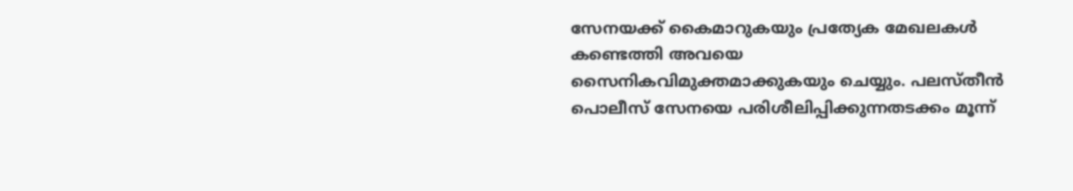സേനയക്ക് കൈമാറുകയും പ്രത്യേക മേഖലകള്‍ കണ്ടെത്തി അവയെ സൈനികവിമുക്തമാക്കുകയും ചെയ്യും. പലസ്തീന്‍ പൊലീസ് സേനയെ പരിശീലിപ്പിക്കുന്നതടക്കം മൂന്ന്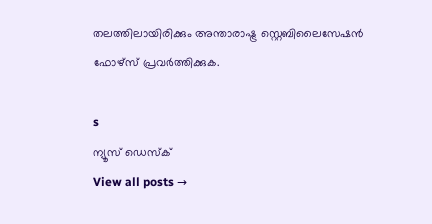തലത്തിലായിരിക്കും അന്താരാഷ്ട്ര സ്റ്റെബിലൈസേഷന്‍ ഫോഴ്‌സ് പ്രവര്‍ത്തിക്കുക.

s
ന്യൂസ് ഡെസ്ക്
View all posts →